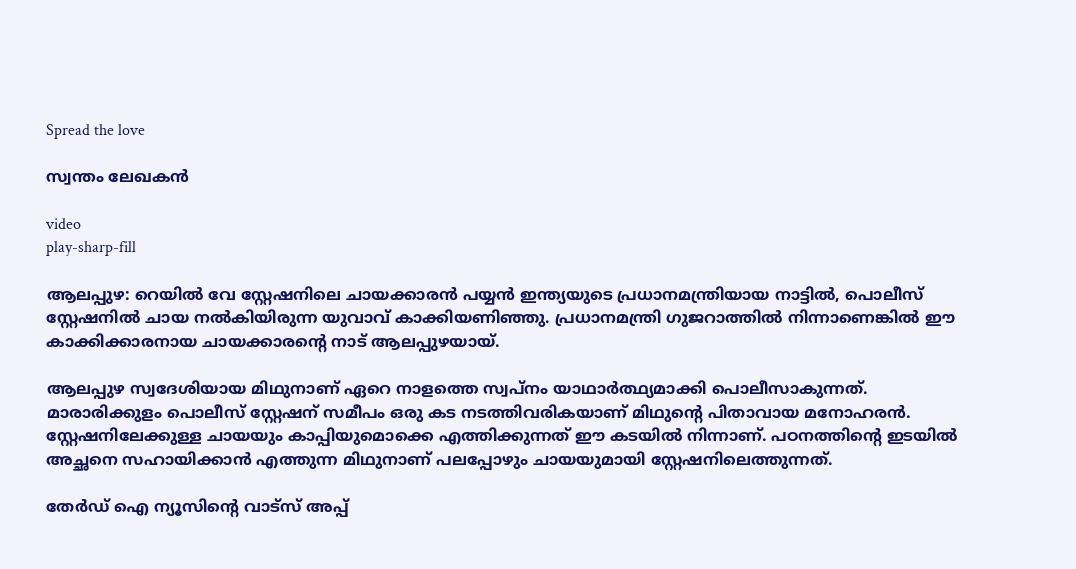Spread the love

സ്വന്തം ലേഖകൻ

video
play-sharp-fill

ആലപ്പുഴ: റെയിൽ വേ സ്റ്റേഷനിലെ ചായക്കാരൻ പയ്യൻ ഇന്ത്യയുടെ പ്രധാനമന്ത്രിയായ നാട്ടിൽ, പൊലീസ് സ്റ്റേഷനിൽ ചായ നൽകിയിരുന്ന യുവാവ് കാക്കിയണിഞ്ഞു. പ്രധാനമന്ത്രി ഗുജറാത്തിൽ നിന്നാണെങ്കിൽ ഈ കാക്കിക്കാരനായ ചായക്കാരൻ്റെ നാട് ആലപ്പുഴയായ്.

ആലപ്പുഴ സ്വദേശിയായ മിഥുനാണ് ഏറെ നാളത്തെ സ്വപ്നം യാഥാർത്ഥ്യമാക്കി പൊലീസാകുന്നത്. മാരാരിക്കുളം പൊലീസ് സ്റ്റേഷന് സമീപം ഒരു കട നടത്തിവരികയാണ് മിഥുന്‍റെ പിതാവായ മനോഹരന്‍. സ്റ്റേഷനിലേക്കുള്ള ചായയും കാപ്പിയുമൊക്കെ എത്തിക്കുന്നത് ഈ കടയില്‍ നിന്നാണ്. പഠനത്തിന്‍റെ ഇടയില്‍ അച്ഛനെ സഹായിക്കാന്‍ എത്തുന്ന മിഥുനാണ് പലപ്പോഴും ചായയുമായി സ്റ്റേഷനിലെത്തുന്നത്.

തേർഡ് ഐ ന്യൂസിന്റെ വാട്സ് അപ്പ്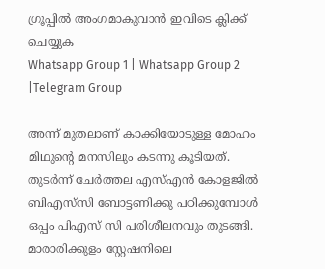ഗ്രൂപ്പിൽ അംഗമാകുവാൻ ഇവിടെ ക്ലിക്ക് ചെയ്യുക
Whatsapp Group 1 | Whatsapp Group 2 |Telegram Group

അന്ന് മുതലാണ് കാക്കിയോടുള്ള മോഹം മിഥുന്‍റെ മനസിലും കടന്നു കൂടിയത്. തുടര്‍ന്ന് ചേര്‍ത്തല എസ്‌എന്‍ കോളജില്‍ ബിഎസ്‍സി ബോട്ടണിക്കു പഠിക്കുമ്പോള്‍ ഒപ്പം പിഎസ് സി പരിശീലനവും തുടങ്ങി. മാരാരിക്കുളം സ്റ്റേഷനിലെ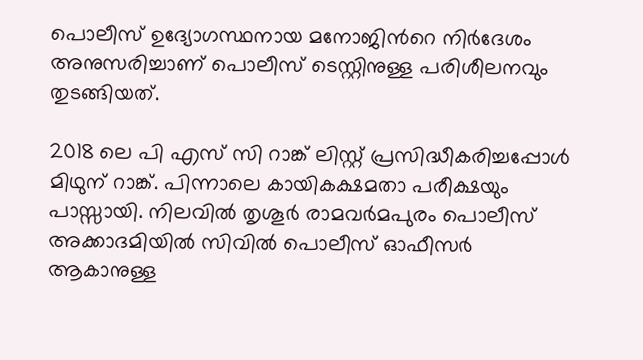പൊലീസ് ഉദ്യോഗസ്ഥനായ മനോജിന്‍റെ നിര്‍ദേശം അനുസരിച്ചാണ് പൊലീസ് ടെസ്റ്റിനുള്ള പരിശീലനവും തുടങ്ങിയത്.

2018 ലെ പി എസ് സി റാങ്ക് ലിസ്റ്റ് പ്രസിദ്ധീകരിച്ചപ്പോള്‍ മിഥുന് റാങ്ക്. പിന്നാലെ കായികക്ഷമതാ പരീക്ഷയും പാസ്സായി. നിലവില്‍ തൃശൂര്‍ രാമവര്‍മപുരം പൊലീസ് അക്കാദമിയില്‍ സിവില്‍ പൊലീസ് ഓഫീസര്‍ ആകാനുള്ള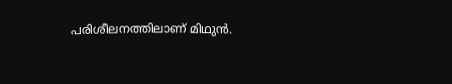പരിശീലനത്തിലാണ് മിഥുന്‍.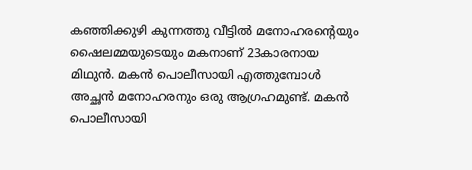കഞ്ഞിക്കുഴി കുന്നത്തു വീട്ടില്‍ മനോഹരന്‍റെയും ഷൈലമ്മയുടെയും മകനാണ് 23കാരനായ മിഥുന്‍. മകന്‍ പൊലീസായി എത്തുമ്പോള്‍ അച്ഛന്‍ മനോഹരനും ഒരു ആഗ്രഹമുണ്ട്. മകന്‍ പൊലീസായി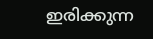ഇരിക്കുന്ന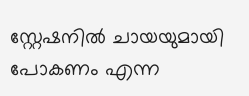സ്റ്റേഷനില്‍ ചായയുമായി പോകണം എന്ന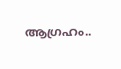ആഗ്രഹം..